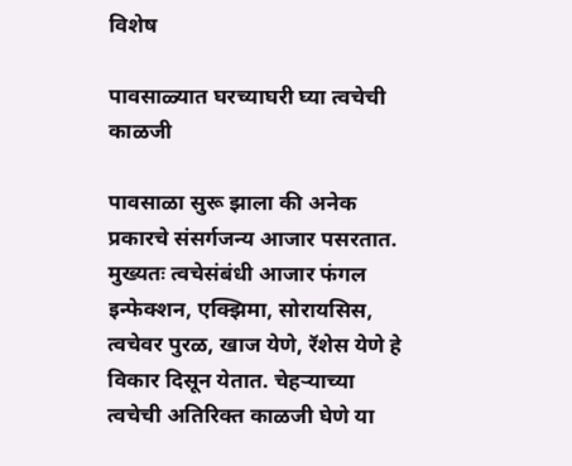विशेष

पावसाळ्यात घरच्याघरी घ्या त्वचेची काळजी

पावसाळा सुरू झाला की अनेक प्रकारचे संसर्गजन्य आजार पसरतात. मुख्यतः त्वचेसंबंधी आजार फंगल इन्फेक्शन, एक्झिमा, सोरायसिस, त्वचेवर पुरळ, खाज येणे, रॅशेस येणे हे विकार दिसून येतात. चेहऱ्याच्या त्वचेची अतिरिक्त काळजी घेणे या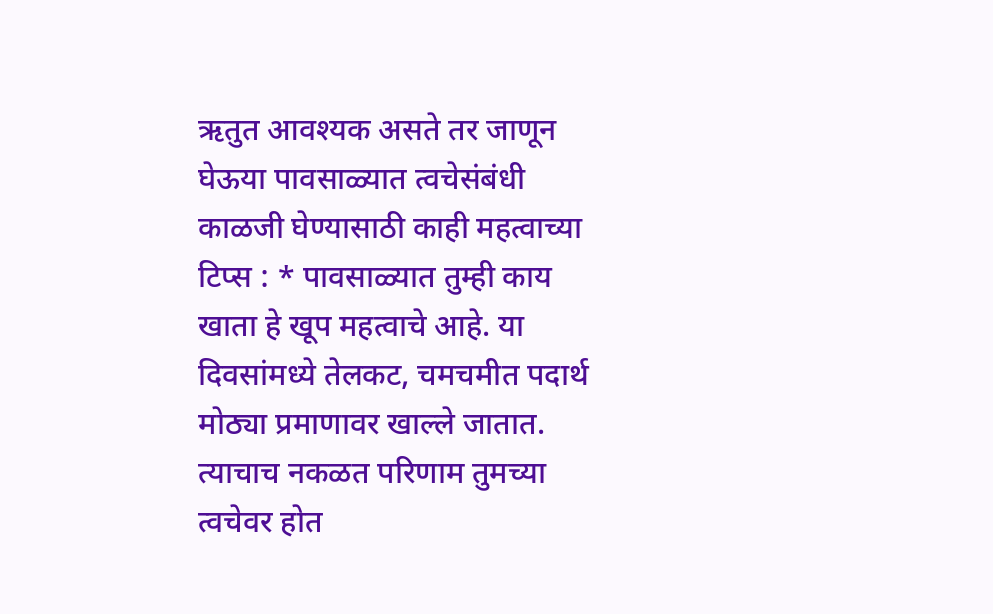ऋतुत आवश्यक असते तर जाणून घेऊया पावसाळ्यात त्वचेसंबंधी काळजी घेण्यासाठी काही महत्वाच्या टिप्स : * पावसाळ्यात तुम्ही काय खाता हे खूप महत्वाचे आहे. या दिवसांमध्ये तेलकट, चमचमीत पदार्थ मोठ्या प्रमाणावर खाल्ले जातात. त्याचाच नकळत परिणाम तुमच्या त्वचेवर होत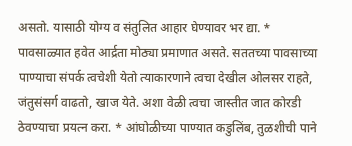असतो. यासाठी योग्य व संतुलित आहार घेण्यावर भर द्या. * पावसाळ्यात हवेत आर्द्रता मोठ्या प्रमाणात असते. सततच्या पावसाच्या पाण्याचा संपर्क त्वचेशी येतो त्याकारणाने त्वचा देखील ओलसर राहते, जंतुसंसर्ग वाढतो, खाज येते. अशा वेळी त्वचा जास्तीत जात कोरडी ठेवण्याचा प्रयत्न करा. * आंघोळीच्या पाण्यात कडुलिंब, तुळशीची पाने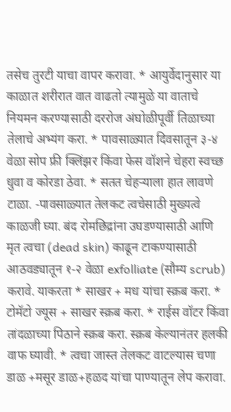तसेच तुरटी याचा वापर करावा. * आयुर्वेदानुसार या काळात शरीरात वात वाढतो त्यामुळे या वाताचे नियमन करण्यासाठी दररोज अंघोळीपूर्वी तिळाच्या तेलाचे अभ्यंग करा. * पावसाळ्यात दिवसातून ३-४ वेळा सोप फ्री क्लिंझर किंवा फेस वॉशने चेहरा स्वच्छ धुवा व कोरडा ठेवा. * सतत चेहऱ्याला हात लावणे टाळा. -पावसाळ्यात तेलकट त्वचेसाठी मुख्यत्वे काळजी घ्या. बंद रोमछिद्रांना उघडण्यासाठी आणि मृत त्वचा (dead skin) काढून टाकण्यासाठी आठवड्यातून १-२ वेळा exfolliate (सौम्य scrub) करावे. याकरता * साखर + मध यांचा स्क्रब करा. * टोमॅटो ज्यूस + साखर स्क्रब करा. * राईस वॉटर किंवा तांदळाच्या पिठाने स्क्रब करा. स्क्रब केल्यानंतर हलकी वाफ घ्यावी. * त्वचा जास्त तेलकट वाटल्यास चणा डाळ +मसूर डाळ+हळद यांचा पाण्यातून लेप करावा.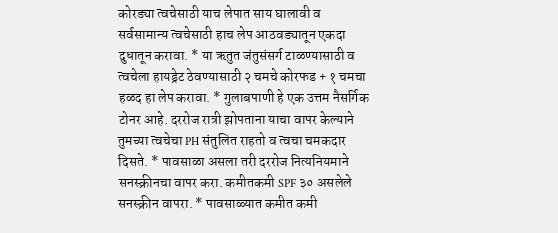कोरड्या त्वचेसाठी याच लेपात साय घालावी व सर्वसामान्य त्वचेसाठी हाच लेप आठवड्यातून एकदा दुधातून करावा. * या ऋतुत जंतुसंसर्ग टाळण्यासाठी व त्वचेला हायड्रेट ठेवण्यासाठी २ चमचे कोरफड + १ चमचा हळद हा लेप करावा. * गुलाबपाणी हे एक उत्तम नैसर्गिक टोनर आहे. दररोज रात्री झोपताना याचा वापर केल्याने तुमच्या त्वचेचा PH संतुलित राहतो व त्वचा चमकदार दिसते. * पावसाळा असला तरी दररोज नित्यनियमाने सनस्क्रीनचा वापर करा. कमीतकमी SPF ३० असलेले सनस्क्रीन वापरा. * पावसाळ्यात कमीत कमी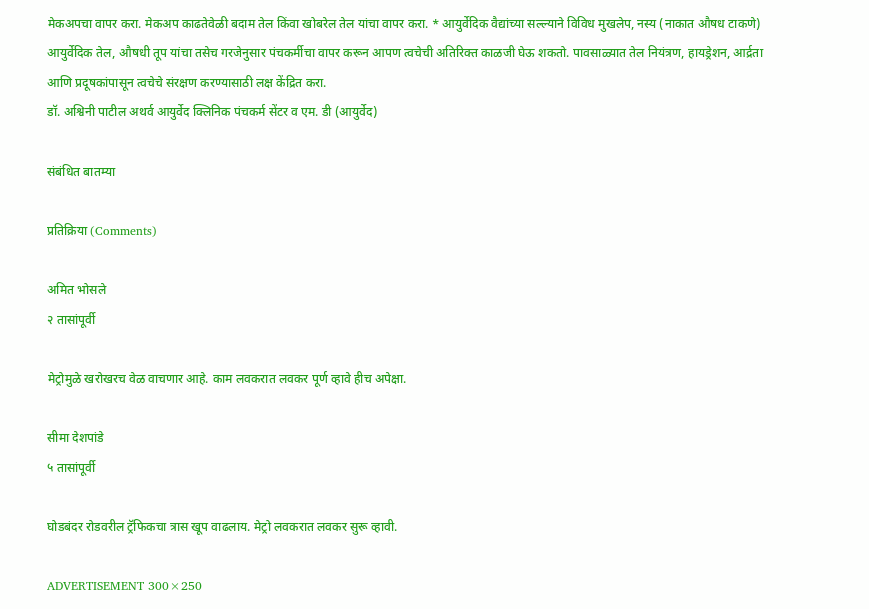मेकअपचा वापर करा. मेकअप काढतेवेळी बदाम तेल किंवा खोबरेल तेल यांचा वापर करा. * आयुर्वेदिक वैद्यांच्या सल्ल्याने विविध मुखलेप, नस्य (नाकात औषध टाकणे) आयुर्वेदिक तेल, औषधी तूप यांचा तसेच गरजेनुसार पंचकर्मीचा वापर करून आपण त्वचेची अतिरिक्त काळजी घेऊ शकतो. पावसाळ्यात तेल नियंत्रण, हायड्रेशन, आर्द्रता आणि प्रदूषकांपासून त्वचेचे संरक्षण करण्यासाठी लक्ष केंद्रित करा.
डॉ. अश्विनी पाटील अथर्व आयुर्वेद क्लिनिक पंचकर्म सेंटर व एम. डी (आयुर्वेद)

संबंधित बातम्या

प्रतिक्रिया (Comments)

अमित भोसले
२ तासांपूर्वी

मेट्रोमुळे खरोखरच वेळ वाचणार आहे. काम लवकरात लवकर पूर्ण व्हावे हीच अपेक्षा.

सीमा देशपांडे
५ तासांपूर्वी

घोडबंदर रोडवरील ट्रॅफिकचा त्रास खूप वाढलाय. मेट्रो लवकरात लवकर सुरू व्हावी.

ADVERTISEMENT 300×250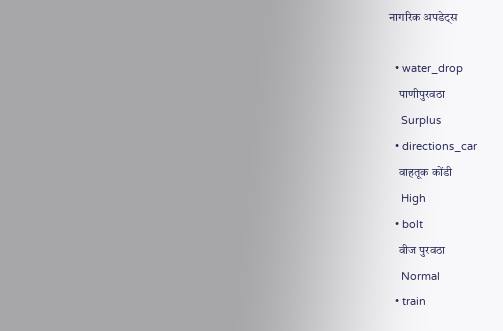नागरिक अपडेट्स

  • water_drop
    पाणीपुरवठा
    Surplus
  • directions_car
    वाहतूक कोंडी
    High
  • bolt
    वीज पुरवठा
    Normal
  • train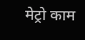मेट्रो काम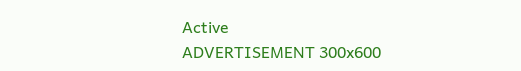Active
ADVERTISEMENT 300x600